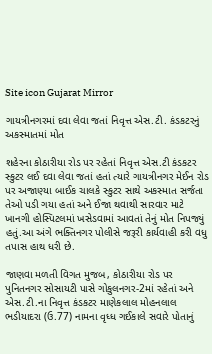Site icon Gujarat Mirror

ગાયત્રીનગરમાં દવા લેવા જતાં નિવૃત્ત એસ.ટી. કંડકટરનું અકસ્માતમાં મોત

શહેરના કોઠારીયા રોડ પર રહેતાં નિવૃત્ત એસ.ટી કંડકટર સ્કુટર લઈ દવા લેવા જતાં હતાં ત્યારે ગાયત્રીનગર મેઈન રોડ પર અજાણ્યા બાઈક ચાલકે સ્કુટર સાથે અકસ્માત સર્જતા તેઓ પડી ગયા હતાં અને ઈજા થવાથી સારવાર માટે ખાનગી હોસ્પિટલમાં ખસેડવામાં આવતાં તેનું મોત નિપજ્યું હતું.આ અંગે ભક્તિનગર પોલીસે જરૂરી કાર્યવાહી કરી વધુ તપાસ હાથ ધરી છે.

જાણવા મળતી વિગત મુજબ, કોઠારીયા રોડ પર પુનિતનગર સોસાયટી પાસે ગોકુલનગર-2માં રહેતાં અને એસ.ટી.ના નિવૃત્ત કંડકટર માણેકલાલ મોહનલાલ ભડીયાદરા (ઉ.77) નામના વૃધ્ધ ગઈકાલે સવારે પોતાનું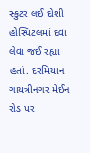સ્કુટર લઈ દોશી હોસ્પિટલમાં દવા લેવા જઈ રહ્યા હતાં. દરમિયાન ગાયત્રીનગર મેઈન રોડ પર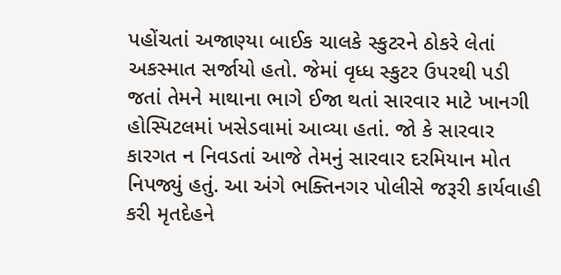પહોંચતાં અજાણ્યા બાઈક ચાલકે સ્કુટરને ઠોકરે લેતાં અકસ્માત સર્જાયો હતો. જેમાં વૃધ્ધ સ્કુટર ઉપરથી પડી જતાં તેમને માથાના ભાગે ઈજા થતાં સારવાર માટે ખાનગી હોસ્પિટલમાં ખસેડવામાં આવ્યા હતાં. જો કે સારવાર કારગત ન નિવડતાં આજે તેમનું સારવાર દરમિયાન મોત નિપજ્યું હતું. આ અંગે ભક્તિનગર પોલીસે જરૂરી કાર્યવાહી કરી મૃતદેહને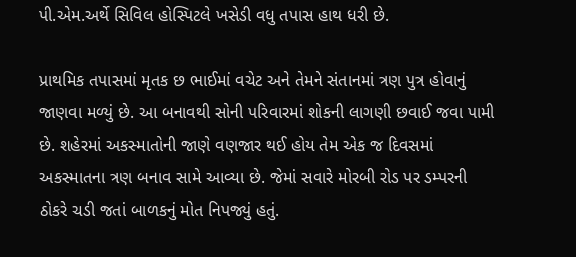પી.એમ.અર્થે સિવિલ હોસ્પિટલે ખસેડી વધુ તપાસ હાથ ધરી છે.

પ્રાથમિક તપાસમાં મૃતક છ ભાઈમાં વચેટ અને તેમને સંતાનમાં ત્રણ પુત્ર હોવાનું જાણવા મળ્યું છે. આ બનાવથી સોની પરિવારમાં શોકની લાગણી છવાઈ જવા પામી છે. શહેરમાં અકસ્માતોની જાણે વણજાર થઈ હોય તેમ એક જ દિવસમાં અકસ્માતના ત્રણ બનાવ સામે આવ્યા છે. જેમાં સવારે મોરબી રોડ પર ડમ્પરની ઠોકરે ચડી જતાં બાળકનું મોત નિપજ્યું હતું.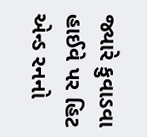જ્યારે કુવાડવા હાઈવે પર હિટ એન્ડ રનનો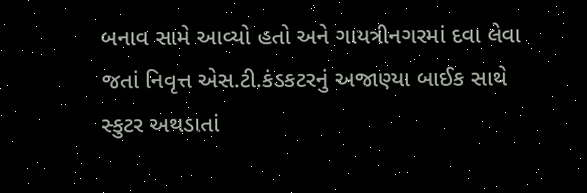બનાવ સામે આવ્યો હતો અને ગાયત્રીનગરમાં દવા લેવા જતાં નિવૃત્ત એસ.ટી.કંડકટરનું અજાણ્યા બાઈક સાથે સ્કુટર અથડાતાં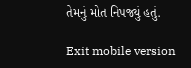તેમનું મોત નિપજ્યું હતું.

Exit mobile version